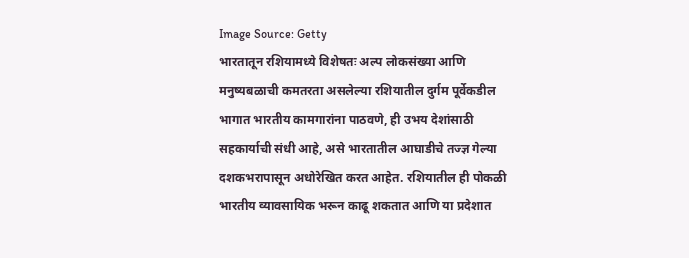Image Source: Getty
भारतातून रशियामध्ये विशेषतः अल्प लोकसंख्या आणि मनुष्यबळाची कमतरता असलेल्या रशियातील दुर्गम पूर्वेकडील भागात भारतीय कामगारांना पाठवणे, ही उभय देशांसाठी सहकार्याची संधी आहे, असे भारतातील आघाडीचे तज्ज्ञ गेल्या दशकभरापासून अधोरेखित करत आहेत. रशियातील ही पोकळी भारतीय व्यावसायिक भरून काढू शकतात आणि या प्रदेशात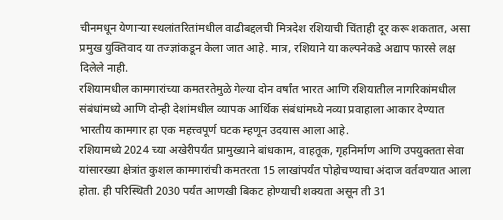चीनमधून येणाऱ्या स्थलांतरितांमधील वाढीबद्दलची मित्रदेश रशियाची चिंताही दूर करू शकतात, असा प्रमुख युक्तिवाद या तज्ज्ञांकडून केला जात आहे. मात्र, रशियाने या कल्पनेकडे अद्याप फारसे लक्ष दिलेले नाही.
रशियामधील कामगारांच्या कमतरतेमुळे गेल्या दोन वर्षांत भारत आणि रशियातील नागरिकांमधील संबंधांमध्ये आणि दोन्ही देशांमधील व्यापक आर्थिक संबंधांमध्ये नव्या प्रवाहाला आकार देण्यात भारतीय कामगार हा एक महत्त्वपूर्ण घटक म्हणून उदयास आला आहे.
रशियामध्ये 2024 च्या अखेरीपर्यंत प्रामुख्याने बांधकाम, वाहतूक, गृहनिर्माण आणि उपयुक्तता सेवा यांसारख्या क्षेत्रांत कुशल कामगारांची कमतरता 15 लाखांपर्यंत पोहोचण्याचा अंदाज वर्तवण्यात आला होता. ही परिस्थिती 2030 पर्यंत आणखी बिकट होण्याची शक्यता असून ती 31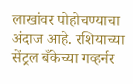लाखांवर पोहोचण्याचा अंदाज आहे. रशियाच्या सेंट्रल बँकेच्या गव्हर्नर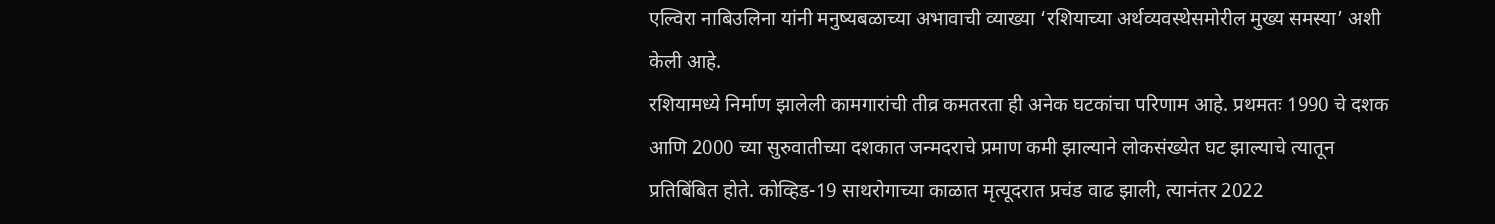एल्विरा नाबिउलिना यांनी मनुष्यबळाच्या अभावाची व्याख्या ‘रशियाच्या अर्थव्यवस्थेसमोरील मुख्य समस्या’ अशी केली आहे.
रशियामध्ये निर्माण झालेली कामगारांची तीव्र कमतरता ही अनेक घटकांचा परिणाम आहे. प्रथमतः 1990 चे दशक आणि 2000 च्या सुरुवातीच्या दशकात जन्मदराचे प्रमाण कमी झाल्याने लोकसंख्येत घट झाल्याचे त्यातून प्रतिबिंबित होते. कोव्हिड-19 साथरोगाच्या काळात मृत्यूदरात प्रचंड वाढ झाली, त्यानंतर 2022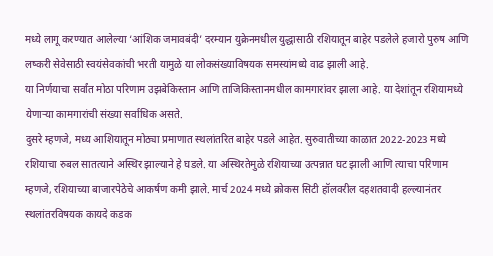मध्ये लागू करण्यात आलेल्या ‘आंशिक जमावबंदी’ दरम्यान युक्रेनमधील युद्धासाठी रशियातून बाहेर पडलेले हजारो पुरुष आणि लष्करी सेवेसाठी स्वयंसेवकांची भरती यामुळे या लोकसंख्याविषयक समस्यांमध्ये वाढ झाली आहे.
या निर्णयाचा सर्वांत मोठा परिणाम उझबेकिस्तान आणि ताजिकिस्तानमधील कामगारांवर झाला आहे. या देशांतून रशियामध्ये येणाऱ्या कामगारांची संख्या सर्वाधिक असते.
दुसरे म्हणजे, मध्य आशियातून मोठ्या प्रमाणात स्थलांतरित बाहेर पडले आहेत. सुरुवातीच्या काळात 2022-2023 मध्ये रशियाचा रुबल सातत्याने अस्थिर झाल्याने हे घडले. या अस्थिरतेमुळे रशियाच्या उत्पन्नात घट झाली आणि त्याचा परिणाम म्हणजे, रशियाच्या बाजारपेठेचे आकर्षण कमी झाले. मार्च 2024 मध्ये क्रोकस सिटी हॉलवरील दहशतवादी हल्ल्यानंतर स्थलांतरविषयक कायदे कडक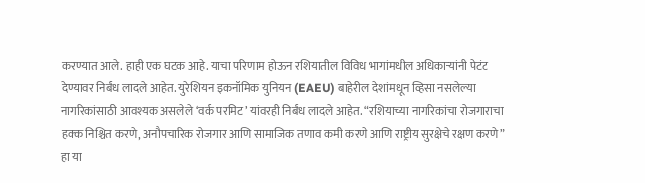करण्यात आले. हाही एक घटक आहे. याचा परिणाम होऊन रशियातील विविध भागांमधील अधिकाऱ्यांनी पेटंट देण्यावर निर्बंध लादले आहेत. युरेशियन इकनॉमिक युनियन (EAEU) बाहेरील देशांमधून व्हिसा नसलेल्या नागरिकांसाठी आवश्यक असलेले ‘वर्क परमिट’ यांवरही निर्बंध लादले आहेत. “रशियाच्या नागरिकांचा रोजगाराचा हक्क निश्चित करणे, अनौपचारिक रोजगार आणि सामाजिक तणाव कमी करणे आणि राष्ट्रीय सुरक्षेचे रक्षण करणे” हा या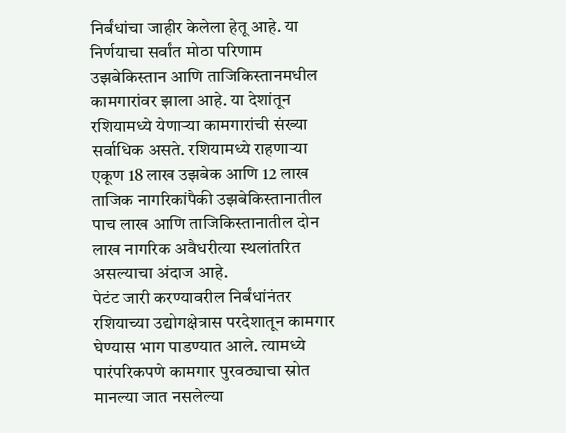निर्बंधांचा जाहीर केलेला हेतू आहे. या निर्णयाचा सर्वांत मोठा परिणाम उझबेकिस्तान आणि ताजिकिस्तानमधील कामगारांवर झाला आहे. या देशांतून रशियामध्ये येणाऱ्या कामगारांची संख्या सर्वाधिक असते. रशियामध्ये राहणाऱ्या एकूण 18 लाख उझबेक आणि 12 लाख ताजिक नागरिकांपैकी उझबेकिस्तानातील पाच लाख आणि ताजिकिस्तानातील दोन लाख नागरिक अवैधरीत्या स्थलांतरित असल्याचा अंदाज आहे.
पेटंट जारी करण्यावरील निर्बंधांनंतर रशियाच्या उद्योगक्षेत्रास परदेशातून कामगार घेण्यास भाग पाडण्यात आले. त्यामध्ये पारंपरिकपणे कामगार पुरवठ्याचा स्रोत मानल्या जात नसलेल्या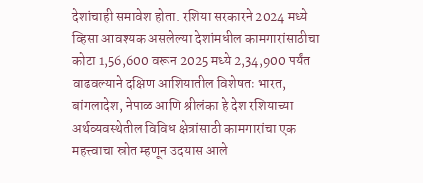देशांचाही समावेश होता. रशिया सरकारने 2024 मध्ये व्हिसा आवश्यक असलेल्या देशांमधील कामगारांसाठीचा कोटा 1,56,600 वरून 2025 मध्ये 2,34,900 पर्यंत वाढवल्याने दक्षिण आशियातील विशेषतः भारत, बांगलादेश, नेपाळ आणि श्रीलंका हे देश रशियाच्या अर्थव्यवस्थेतील विविध क्षेत्रांसाठी कामगारांचा एक महत्त्वाचा स्रोत म्हणून उदयास आले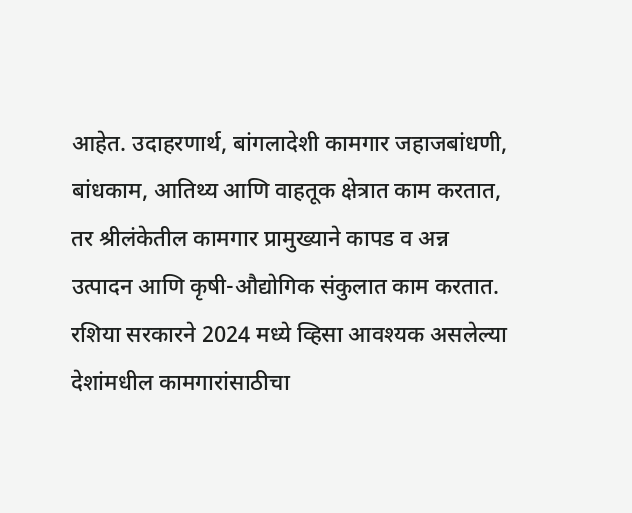आहेत. उदाहरणार्थ, बांगलादेशी कामगार जहाजबांधणी, बांधकाम, आतिथ्य आणि वाहतूक क्षेत्रात काम करतात, तर श्रीलंकेतील कामगार प्रामुख्याने कापड व अन्न उत्पादन आणि कृषी-औद्योगिक संकुलात काम करतात.
रशिया सरकारने 2024 मध्ये व्हिसा आवश्यक असलेल्या देशांमधील कामगारांसाठीचा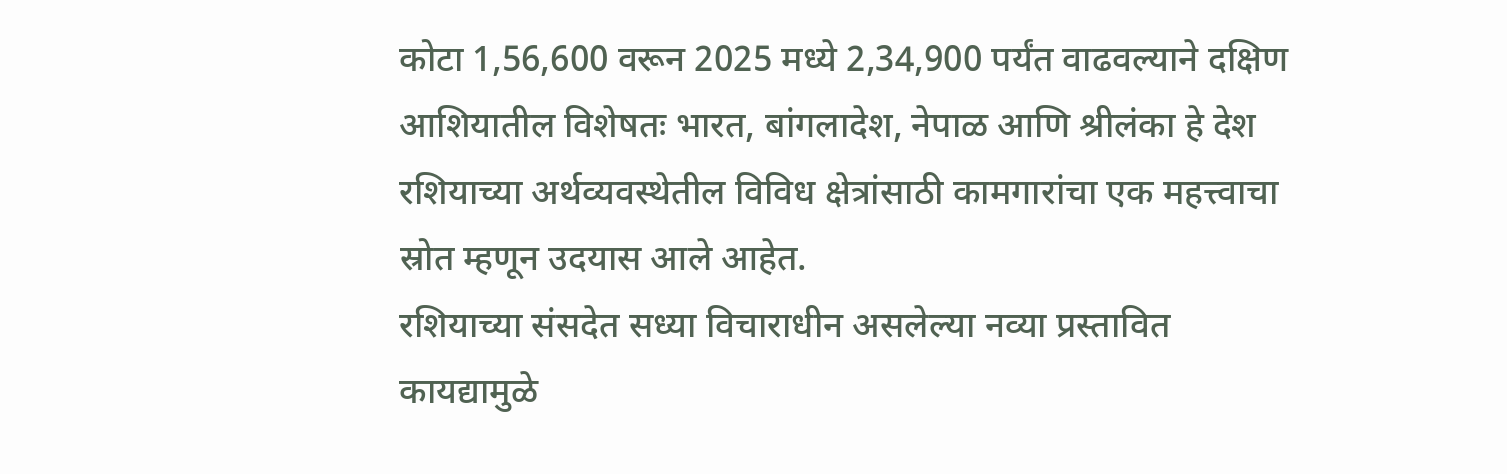कोटा 1,56,600 वरून 2025 मध्ये 2,34,900 पर्यंत वाढवल्याने दक्षिण आशियातील विशेषतः भारत, बांगलादेश, नेपाळ आणि श्रीलंका हे देश रशियाच्या अर्थव्यवस्थेतील विविध क्षेत्रांसाठी कामगारांचा एक महत्त्वाचा स्रोत म्हणून उदयास आले आहेत.
रशियाच्या संसदेत सध्या विचाराधीन असलेल्या नव्या प्रस्तावित कायद्यामुळे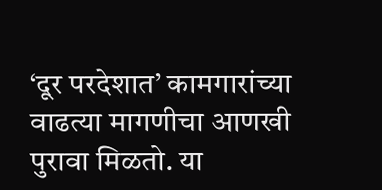‘दूर परदेशात’ कामगारांच्या वाढत्या मागणीचा आणखी पुरावा मिळतो. या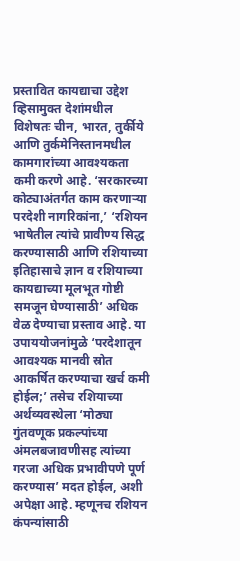प्रस्तावित कायद्याचा उद्देश व्हिसामुक्त देशांमधील विशेषतः चीन, भारत, तुर्कीये आणि तुर्कमेनिस्तानमधील कामगारांच्या आवश्यकता कमी करणे आहे. ‘सरकारच्या कोट्याअंतर्गत काम करणाऱ्या परदेशी नागरिकांना,’ ‘रशियन भाषेतील त्यांचे प्रावीण्य सिद्ध करण्यासाठी आणि रशियाच्या इतिहासाचे ज्ञान व रशियाच्या कायद्याच्या मूलभूत गोष्टी समजून घेण्यासाठी’ अधिक वेळ देण्याचा प्रस्ताव आहे. या उपाययोजनांमुळे ‘परदेशातून आवश्यक मानवी स्रोत आकर्षित करण्याचा खर्च कमी होईल;’ तसेच रशियाच्या अर्थव्यवस्थेला ‘मोठ्या गुंतवणूक प्रकल्पांच्या अंमलबजावणीसह त्यांच्या गरजा अधिक प्रभावीपणे पूर्ण करण्यास’ मदत होईल, अशी अपेक्षा आहे. म्हणूनच रशियन कंपन्यांसाठी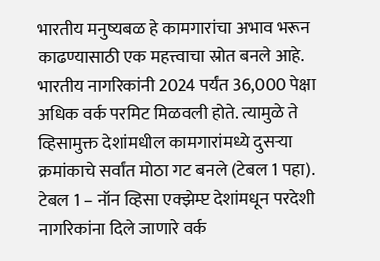भारतीय मनुष्यबळ हे कामगारांचा अभाव भरून काढण्यासाठी एक महत्त्वाचा स्रोत बनले आहे. भारतीय नागरिकांनी 2024 पर्यंत 36,000 पेक्षा अधिक वर्क परमिट मिळवली होते. त्यामुळे ते व्हिसामुक्त देशांमधील कामगारांमध्ये दुसऱ्या क्रमांकाचे सर्वांत मोठा गट बनले (टेबल 1 पहा).
टेबल 1 – नॉन व्हिसा एक्झेम्प्ट देशांमधून परदेशी नागरिकांना दिले जाणारे वर्क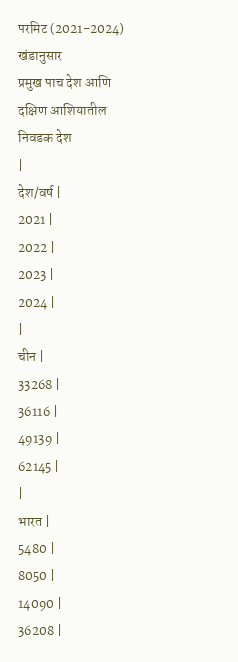परमिट (2021-2024) खंडानुसार
प्रमुख पाच देश आणि दक्षिण आशियातील निवडक देश
|
देश/वर्ष |
2021 |
2022 |
2023 |
2024 |
|
चीन |
33268 |
36116 |
49139 |
62145 |
|
भारत |
5480 |
8050 |
14090 |
36208 |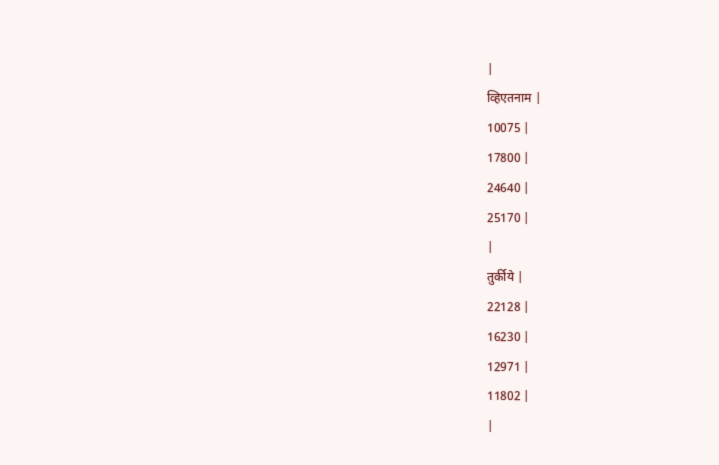|
व्हिएतनाम |
10075 |
17800 |
24640 |
25170 |
|
तुर्कीये |
22128 |
16230 |
12971 |
11802 |
|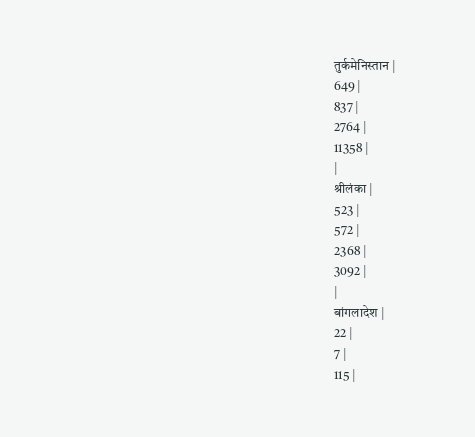तुर्कमेनिस्तान |
649 |
837 |
2764 |
11358 |
|
श्रीलंका |
523 |
572 |
2368 |
3092 |
|
बांगलादेश |
22 |
7 |
115 |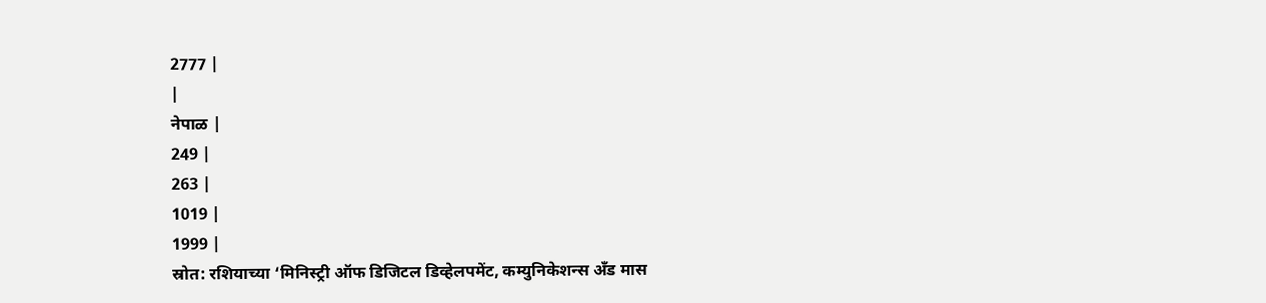2777 |
|
नेपाळ |
249 |
263 |
1019 |
1999 |
स्रोत: रशियाच्या ‘मिनिस्ट्री ऑफ डिजिटल डिव्हेलपमेंट, कम्युनिकेशन्स अँड मास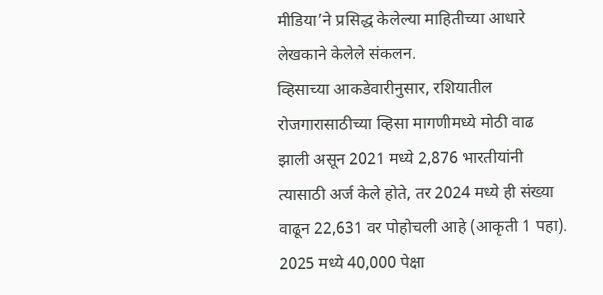मीडिया’ने प्रसिद्ध केलेल्या माहितीच्या आधारे लेखकाने केलेले संकलन.
व्हिसाच्या आकडेवारीनुसार, रशियातील रोजगारासाठीच्या व्हिसा मागणीमध्ये मोठी वाढ झाली असून 2021 मध्ये 2,876 भारतीयांनी त्यासाठी अर्ज केले होते, तर 2024 मध्ये ही संख्या वाढून 22,631 वर पोहोचली आहे (आकृती 1 पहा). 2025 मध्ये 40,000 पेक्षा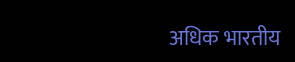अधिक भारतीय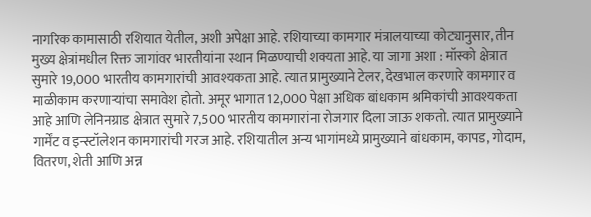नागरिक कामासाठी रशियात येतील, अशी अपेक्षा आहे. रशियाच्या कामगार मंत्रालयाच्या कोट्यानुसार, तीन मुख्य क्षेत्रांमधील रिक्त जागांवर भारतीयांना स्थान मिळण्याची शक्यता आहे. या जागा अशा : मॉस्को क्षेत्रात सुमारे 19,000 भारतीय कामगारांची आवश्यकता आहे. त्यात प्रामुख्याने टेलर, देखभाल करणारे कामगार व माळीकाम करणाऱ्यांचा समावेश होतो. अमूर भागात 12,000 पेक्षा अधिक बांधकाम श्रमिकांची आवश्यकता आहे आणि लेनिनग्राड क्षेत्रात सुमारे 7,500 भारतीय कामगारांना रोजगार दिला जाऊ शकतो. त्यात प्रामुख्याने गार्मेंट व इन्स्टॉलेशन कामगारांची गरज आहे. रशियातील अन्य भागांमध्ये प्रामुख्याने बांधकाम, कापड, गोदाम, वितरण, शेती आणि अन्न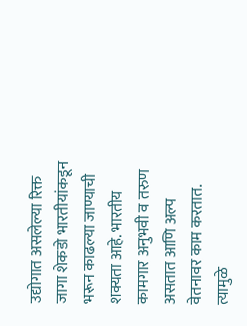उद्योगात असलेल्या रिक्त जागा शेकडो भारतीयांकडून भरून काढल्या जाण्याची शक्यता आहे. भारतीय कामगार अनुभवी व तरुण असतात आणि अल्प वेतनावर काम करतात. त्यामुळे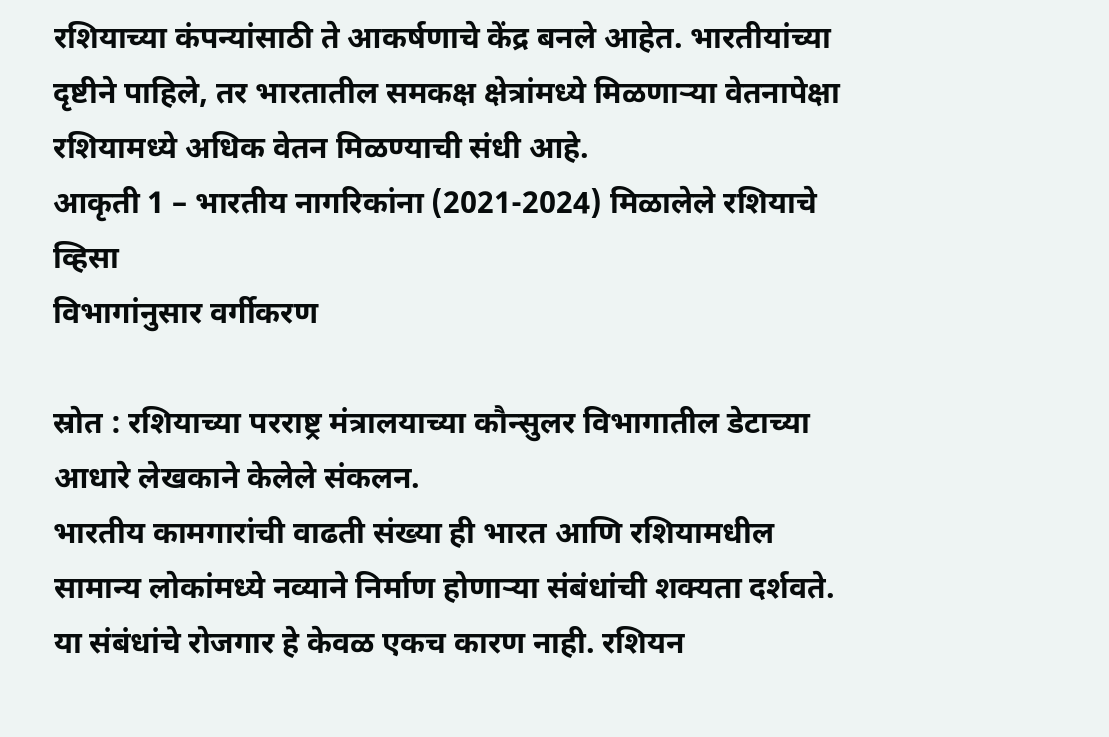रशियाच्या कंपन्यांसाठी ते आकर्षणाचे केंद्र बनले आहेत. भारतीयांच्या दृष्टीने पाहिले, तर भारतातील समकक्ष क्षेत्रांमध्ये मिळणाऱ्या वेतनापेक्षा रशियामध्ये अधिक वेतन मिळण्याची संधी आहे.
आकृती 1 – भारतीय नागरिकांना (2021-2024) मिळालेले रशियाचे व्हिसा
विभागांनुसार वर्गीकरण

स्रोत : रशियाच्या परराष्ट्र मंत्रालयाच्या कौन्सुलर विभागातील डेटाच्या आधारे लेखकाने केलेले संकलन.
भारतीय कामगारांची वाढती संख्या ही भारत आणि रशियामधील सामान्य लोकांमध्ये नव्याने निर्माण होणाऱ्या संबंधांची शक्यता दर्शवते. या संबंधांचे रोजगार हे केवळ एकच कारण नाही. रशियन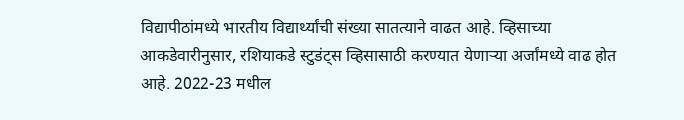विद्यापीठांमध्ये भारतीय विद्यार्थ्यांची संख्या सातत्याने वाढत आहे. व्हिसाच्या आकडेवारीनुसार, रशियाकडे स्टुडंट्स व्हिसासाठी करण्यात येणाऱ्या अर्जांमध्ये वाढ होत आहे. 2022-23 मधील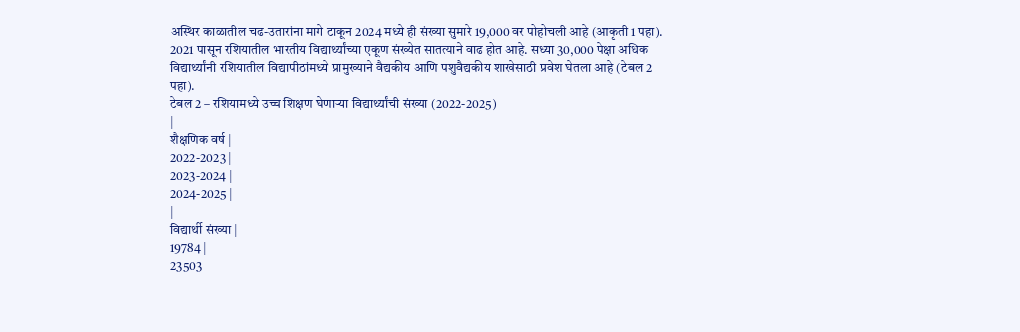अस्थिर काळातील चढ-उतारांना मागे टाकून 2024 मध्ये ही संख्या सुमारे 19,000 वर पोहोचली आहे (आकृती 1 पहा). 2021 पासून रशियातील भारतीय विद्यार्थ्यांच्या एकूण संख्येत सातत्याने वाढ होत आहे. सध्या 30,000 पेक्षा अधिक विद्यार्थ्यांनी रशियातील विद्यापीठांमध्ये प्रामुख्याने वैद्यकीय आणि पशुवैद्यकीय शाखेसाठी प्रवेश घेतला आहे (टेबल 2 पहा).
टेबल 2 – रशियामध्ये उच्च शिक्षण घेणाऱ्या विद्यार्थ्यांची संख्या (2022-2025)
|
शैक्षणिक वर्ष |
2022-2023 |
2023-2024 |
2024-2025 |
|
विद्यार्थी संख्या |
19784 |
23503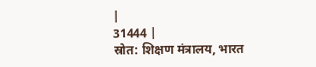|
31444 |
स्रोत: शिक्षण मंत्रालय, भारत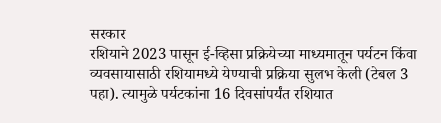सरकार
रशियाने 2023 पासून ई-व्हिसा प्रक्रियेच्या माध्यमातून पर्यटन किंवा व्यवसायासाठी रशियामध्ये येण्याची प्रक्रिया सुलभ केली (टेबल 3 पहा). त्यामुळे पर्यटकांना 16 दिवसांपर्यंत रशियात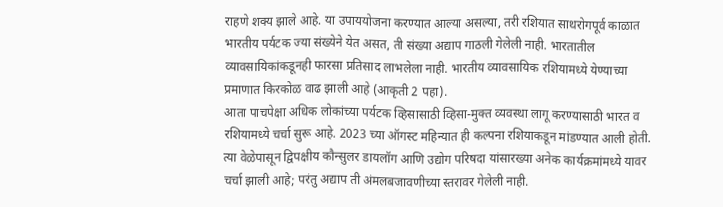राहणे शक्य झाले आहे. या उपाययोजना करण्यात आल्या असल्या, तरी रशियात साथरोगपूर्व काळात भारतीय पर्यटक ज्या संख्येने येत असत, ती संख्या अद्याप गाठली गेलेली नाही. भारतातील व्यावसायिकांकडूनही फारसा प्रतिसाद लाभलेला नाही. भारतीय व्यावसायिक रशियामध्ये येण्याच्या प्रमाणात किरकोळ वाढ झाली आहे (आकृती 2 पहा).
आता पाचपेक्षा अधिक लोकांच्या पर्यटक व्हिसासाठी व्हिसा-मुक्त व्यवस्था लागू करण्यासाठी भारत व रशियामध्ये चर्चा सुरू आहे. 2023 च्या ऑगस्ट महिन्यात ही कल्पना रशियाकडून मांडण्यात आली होती. त्या वेळेपासून द्विपक्षीय कौन्सुलर डायलॉग आणि उद्योग परिषदा यांसारख्या अनेक कार्यक्रमांमध्ये यावर चर्चा झाली आहे; परंतु अद्याप ती अंमलबजावणीच्या स्तरावर गेलेली नाही.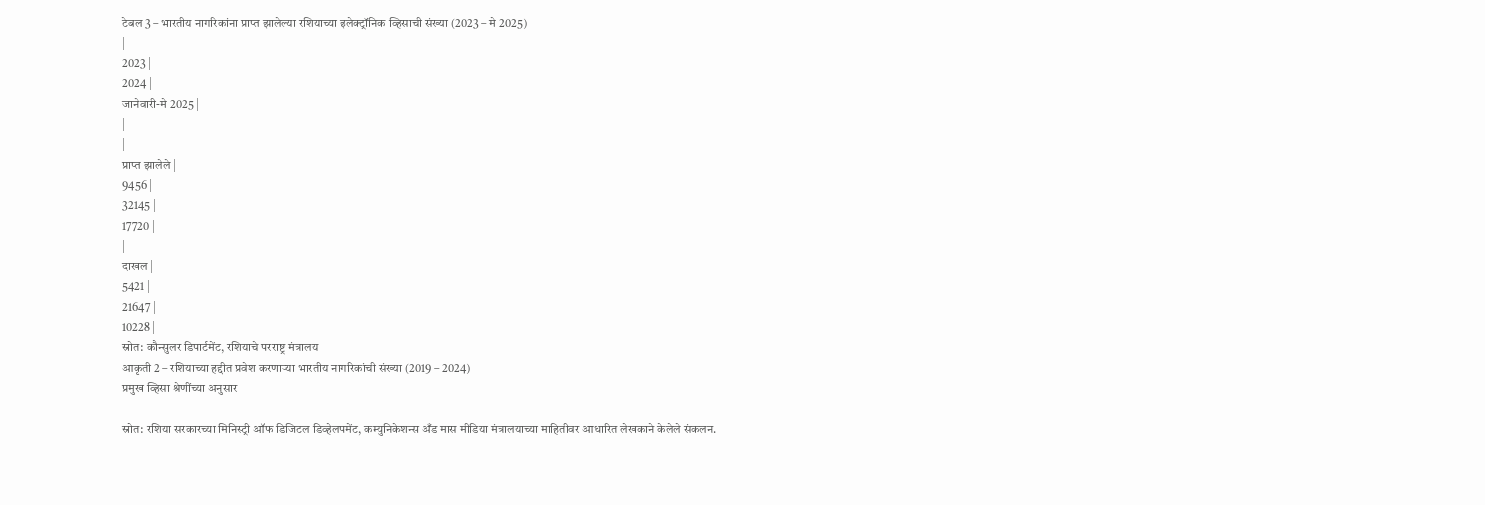टेबल 3 – भारतीय नागरिकांना प्राप्त झालेल्या रशियाच्या इलेक्ट्रॉनिक व्हिसाची संख्या (2023 – मे 2025)
|
2023 |
2024 |
जानेवारी-मे 2025 |
|
|
प्राप्त झालेले |
9456 |
32145 |
17720 |
|
दाखल |
5421 |
21647 |
10228 |
स्रोत: कौन्सुलर डिपार्टमेंट, रशियाचे परराष्ट्र मंत्रालय
आकृती 2 – रशियाच्या हद्दीत प्रवेश करणाऱ्या भारतीय नागरिकांची संख्या (2019 – 2024)
प्रमुख व्हिसा श्रेणींच्या अनुसार

स्रोत: रशिया सरकारच्या मिनिस्ट्री ऑफ डिजिटल डिव्हेलपमेंट, कम्युनिकेशन्स अँड मास मीडिया मंत्रालयाच्या माहितीवर आधारित लेखकाने केलेले संकलन.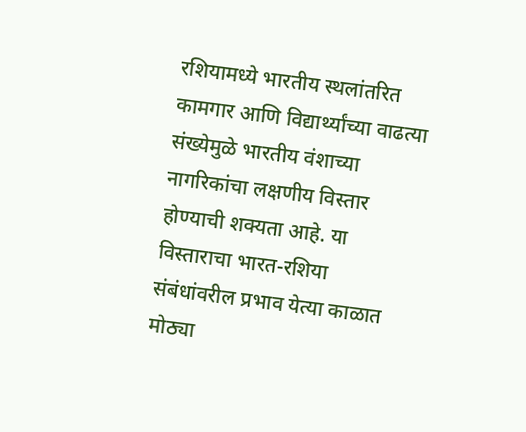रशियामध्ये भारतीय स्थलांतरित कामगार आणि विद्यार्थ्यांच्या वाढत्या संख्येमुळे भारतीय वंशाच्या नागरिकांचा लक्षणीय विस्तार होण्याची शक्यता आहे. या विस्ताराचा भारत-रशिया संबंधांवरील प्रभाव येत्या काळात मोठ्या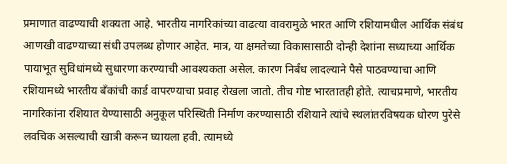प्रमाणात वाढण्याची शक्यता आहे. भारतीय नागरिकांच्या वाढत्या वावरामुळे भारत आणि रशियामधील आर्थिक संबंध आणखी वाढण्याच्या संधी उपलब्ध होणार आहेत. मात्र, या क्षमतेच्या विकासासाठी दोन्ही देशांना सध्याच्या आर्थिक पायाभूत सुविधांमध्ये सुधारणा करण्याची आवश्यकता असेल. कारण निर्बंध लादल्याने पैसे पाठवण्याचा आणि रशियामध्ये भारतीय बँकांची कार्ड वापरण्याचा प्रवाह रोखला जातो. तीच गोष्ट भारतातही होते. त्याचप्रमाणे, भारतीय नागरिकांना रशियात येण्यासाठी अनुकूल परिस्थिती निर्माण करण्यासाठी रशियाने त्यांचे स्थलांतरविषयक धोरण पुरेसे लवचिक असल्याची खात्री करून घ्यायला हवी. त्यामध्ये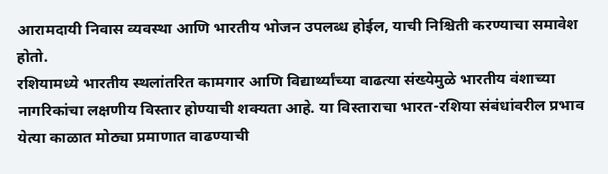आरामदायी निवास व्यवस्था आणि भारतीय भोजन उपलब्ध होईल, याची निश्चिती करण्याचा समावेश होतो.
रशियामध्ये भारतीय स्थलांतरित कामगार आणि विद्यार्थ्यांच्या वाढत्या संख्येमुळे भारतीय वंशाच्या नागरिकांचा लक्षणीय विस्तार होण्याची शक्यता आहे. या विस्ताराचा भारत-रशिया संबंधांवरील प्रभाव येत्या काळात मोठ्या प्रमाणात वाढण्याची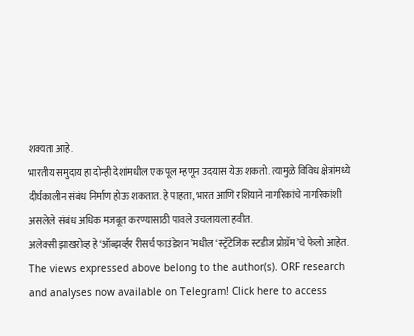शक्यता आहे.
भारतीय समुदाय हा दोन्ही देशांमधील एक पूल म्हणून उदयास येऊ शकतो. त्यामुळे विविध क्षेत्रांमध्ये दीर्घकालीन संबंध निर्माण होऊ शकतात. हे पाहता, भारत आणि रशियाने नागरिकांचे नागरिकांशी असलेले संबंध अधिक मजबूत करण्यासाठी पावले उचलायला हवीत.
अलेक्सी झाखरोव्ह हे ‘ऑब्झर्व्हर रीसर्च फाउंडेशन’मधील ‘स्ट्रॅटेजिक स्टडीज प्रोग्रॅम’चे फेलो आहेत.
The views expressed above belong to the author(s). ORF research and analyses now available on Telegram! Click here to access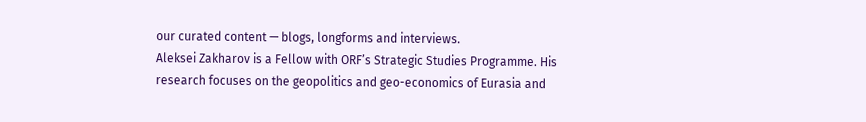our curated content — blogs, longforms and interviews.
Aleksei Zakharov is a Fellow with ORF’s Strategic Studies Programme. His research focuses on the geopolitics and geo-economics of Eurasia and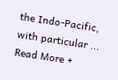the Indo-Pacific, with particular ...
Read More +